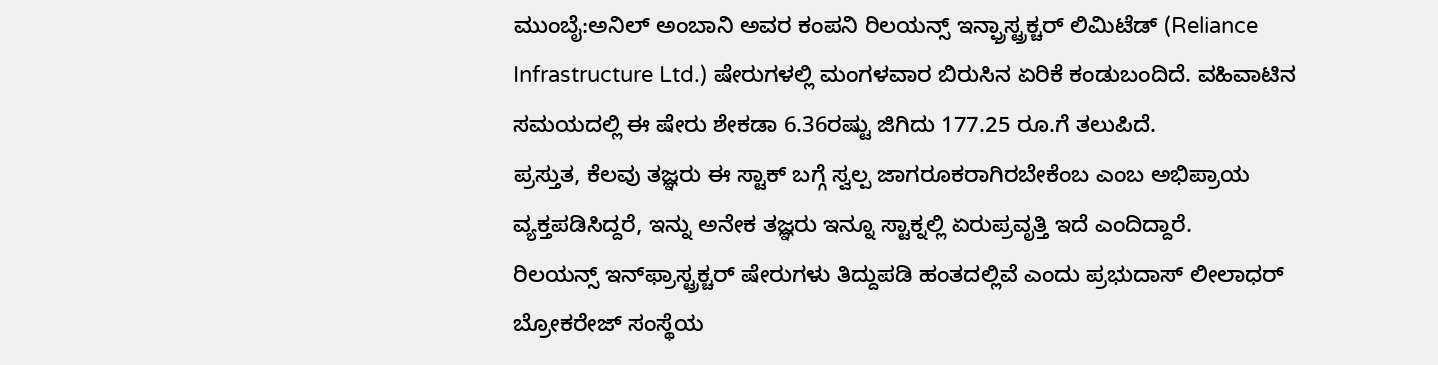ಮುಂಬೈ:ಅನಿಲ್ ಅಂಬಾನಿ ಅವರ ಕಂಪನಿ ರಿಲಯನ್ಸ್ ಇನ್ಫ್ರಾಸ್ಟ್ರಕ್ಚರ್ ಲಿಮಿಟೆಡ್ (Reliance Infrastructure Ltd.) ಷೇರುಗಳಲ್ಲಿ ಮಂಗಳವಾರ ಬಿರುಸಿನ ಏರಿಕೆ ಕಂಡುಬಂದಿದೆ. ವಹಿವಾಟಿನ ಸಮಯದಲ್ಲಿ ಈ ಷೇರು ಶೇಕಡಾ 6.36ರಷ್ಟು ಜಿಗಿದು 177.25 ರೂ.ಗೆ ತಲುಪಿದೆ.
ಪ್ರಸ್ತುತ, ಕೆಲವು ತಜ್ಞರು ಈ ಸ್ಟಾಕ್ ಬಗ್ಗೆ ಸ್ವಲ್ಪ ಜಾಗರೂಕರಾಗಿರಬೇಕೆಂಬ ಎಂಬ ಅಭಿಪ್ರಾಯ ವ್ಯಕ್ತಪಡಿಸಿದ್ದರೆ, ಇನ್ನು ಅನೇಕ ತಜ್ಞರು ಇನ್ನೂ ಸ್ಟಾಕ್ನಲ್ಲಿ ಏರುಪ್ರವೃತ್ತಿ ಇದೆ ಎಂದಿದ್ದಾರೆ.
ರಿಲಯನ್ಸ್ ಇನ್‌ಫ್ರಾಸ್ಟ್ರಕ್ಚರ್ ಷೇರುಗಳು ತಿದ್ದುಪಡಿ ಹಂತದಲ್ಲಿವೆ ಎಂದು ಪ್ರಭುದಾಸ್ ಲೀಲಾಧರ್‌ ಬ್ರೋಕರೇಜ್ ಸಂಸ್ಥೆಯ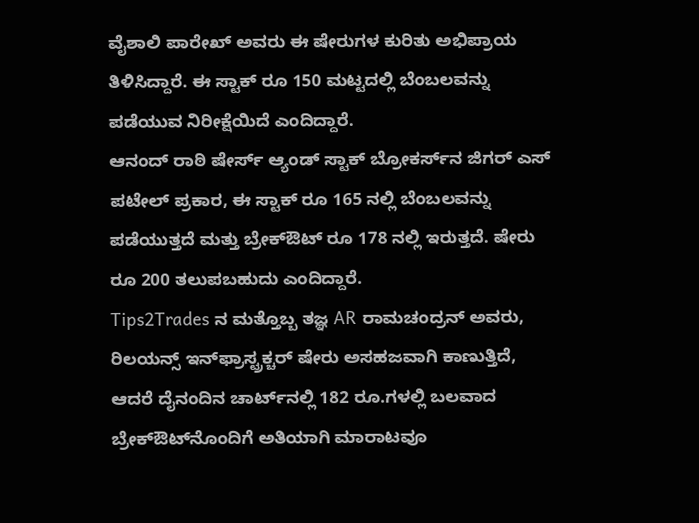ವೈಶಾಲಿ ಪಾರೇಖ್ ಅವರು ಈ ಷೇರುಗಳ ಕುರಿತು ಅಭಿಪ್ರಾಯ ತಿಳಿಸಿದ್ದಾರೆ. ಈ ಸ್ಟಾಕ್ ರೂ 150 ಮಟ್ಟದಲ್ಲಿ ಬೆಂಬಲವನ್ನು ಪಡೆಯುವ ನಿರೀಕ್ಷೆಯಿದೆ ಎಂದಿದ್ದಾರೆ.
ಆನಂದ್ ರಾಠಿ ಷೇರ್ಸ್ ಆ್ಯಂಡ್ ಸ್ಟಾಕ್ ಬ್ರೋಕರ್ಸ್‌ನ ಜಿಗರ್ ಎಸ್ ಪಟೇಲ್ ಪ್ರಕಾರ, ಈ ಸ್ಟಾಕ್ ರೂ 165 ನಲ್ಲಿ ಬೆಂಬಲವನ್ನು ಪಡೆಯುತ್ತದೆ ಮತ್ತು ಬ್ರೇಕ್‌ಔಟ್ ರೂ 178 ನಲ್ಲಿ ಇರುತ್ತದೆ. ಷೇರು ರೂ 200 ತಲುಪಬಹುದು ಎಂದಿದ್ದಾರೆ.
Tips2Trades ನ ಮತ್ತೊಬ್ಬ ತಜ್ಞ AR ರಾಮಚಂದ್ರನ್ ಅವರು, ರಿಲಯನ್ಸ್ ಇನ್‌ಫ್ರಾಸ್ಟ್ರಕ್ಚರ್ ಷೇರು ಅಸಹಜವಾಗಿ ಕಾಣುತ್ತಿದೆ, ಆದರೆ ದೈನಂದಿನ ಚಾರ್ಟ್‌ನಲ್ಲಿ 182 ರೂ.ಗಳಲ್ಲಿ ಬಲವಾದ ಬ್ರೇಕ್‌ಔಟ್‌ನೊಂದಿಗೆ ಅತಿಯಾಗಿ ಮಾರಾಟವೂ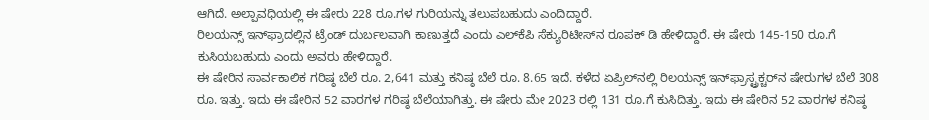ಆಗಿದೆ. ಅಲ್ಪಾವಧಿಯಲ್ಲಿ ಈ ಷೇರು 228 ರೂ.ಗಳ ಗುರಿಯನ್ನು ತಲುಪಬಹುದು ಎಂದಿದ್ದಾರೆ.
ರಿಲಯನ್ಸ್ ಇನ್‌ಫ್ರಾದಲ್ಲಿನ ಟ್ರೆಂಡ್ ದುರ್ಬಲವಾಗಿ ಕಾಣುತ್ತದೆ ಎಂದು ಎಲ್‌ಕೆಪಿ ಸೆಕ್ಯುರಿಟೀಸ್‌ನ ರೂಪಕ್ ಡಿ ಹೇಳಿದ್ದಾರೆ. ಈ ಷೇರು 145-150 ರೂ.ಗೆ ಕುಸಿಯಬಹುದು ಎಂದು ಅವರು ಹೇಳಿದ್ದಾರೆ.
ಈ ಷೇರಿನ ಸಾರ್ವಕಾಲಿಕ ಗರಿಷ್ಠ ಬೆಲೆ ರೂ. 2,641 ಮತ್ತು ಕನಿಷ್ಠ ಬೆಲೆ ರೂ. 8.65 ಇದೆ. ಕಳೆದ ಏಪ್ರಿಲ್‌ನಲ್ಲಿ ರಿಲಯನ್ಸ್ ಇನ್‌ಫ್ರಾಸ್ಟ್ರಕ್ಚರ್‌ನ ಷೇರುಗಳ ಬೆಲೆ 308 ರೂ. ಇತ್ತು. ಇದು ಈ ಷೇರಿನ 52 ವಾರಗಳ ಗರಿಷ್ಠ ಬೆಲೆಯಾಗಿತ್ತು. ಈ ಷೇರು ಮೇ 2023 ರಲ್ಲಿ 131 ರೂ.ಗೆ ಕುಸಿದಿತ್ತು. ಇದು ಈ ಷೇರಿನ 52 ವಾರಗಳ ಕನಿಷ್ಠ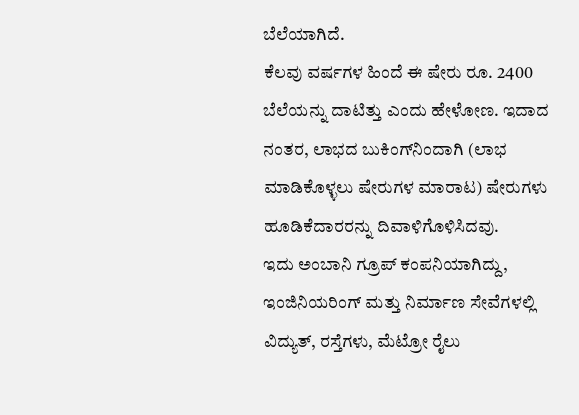ಬೆಲೆಯಾಗಿದೆ.
ಕೆಲವು ವರ್ಷಗಳ ಹಿಂದೆ ಈ ಷೇರು ರೂ. 2400 ಬೆಲೆಯನ್ನು ದಾಟಿತ್ತು ಎಂದು ಹೇಳೋಣ. ಇದಾದ ನಂತರ, ಲಾಭದ ಬುಕಿಂಗ್‌ನಿಂದಾಗಿ (ಲಾಭ ಮಾಡಿಕೊಳ್ಳಲು ಷೇರುಗಳ ಮಾರಾಟ) ಷೇರುಗಳು ಹೂಡಿಕೆದಾರರನ್ನು ದಿವಾಳಿಗೊಳಿಸಿದವು.
ಇದು ಅಂಬಾನಿ ಗ್ರೂಪ್ ಕಂಪನಿಯಾಗಿದ್ದು, ಇಂಜಿನಿಯರಿಂಗ್ ಮತ್ತು ನಿರ್ಮಾಣ ಸೇವೆಗಳಲ್ಲಿ ವಿದ್ಯುತ್, ರಸ್ತೆಗಳು, ಮೆಟ್ರೋ ರೈಲು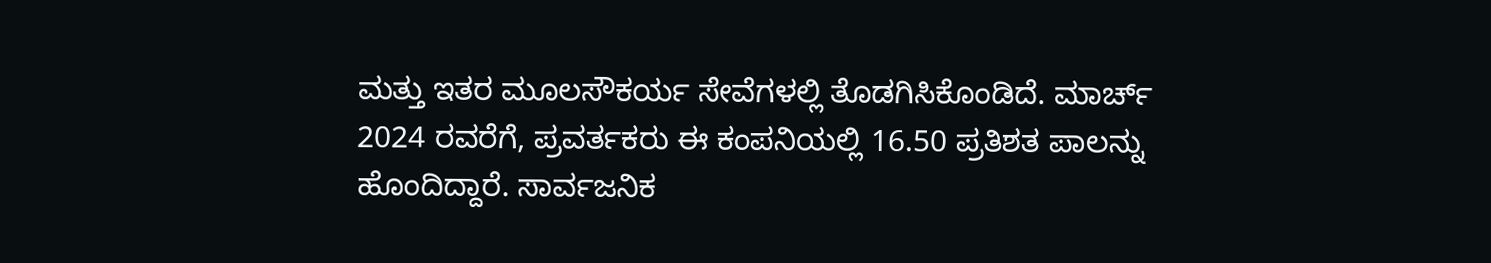ಮತ್ತು ಇತರ ಮೂಲಸೌಕರ್ಯ ಸೇವೆಗಳಲ್ಲಿ ತೊಡಗಿಸಿಕೊಂಡಿದೆ. ಮಾರ್ಚ್ 2024 ರವರೆಗೆ, ಪ್ರವರ್ತಕರು ಈ ಕಂಪನಿಯಲ್ಲಿ 16.50 ಪ್ರತಿಶತ ಪಾಲನ್ನು ಹೊಂದಿದ್ದಾರೆ. ಸಾರ್ವಜನಿಕ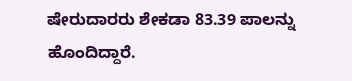ಷೇರುದಾರರು ಶೇಕಡಾ 83.39 ಪಾಲನ್ನು ಹೊಂದಿದ್ದಾರೆ.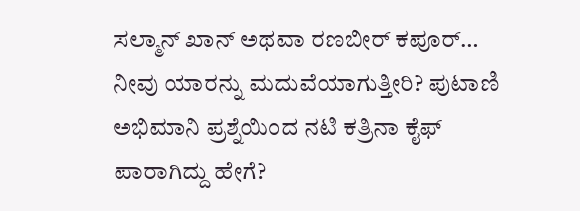ಸಲ್ಮಾನ್ ಖಾನ್ ಅಥವಾ ರಣಬೀರ್ ಕಪೂರ್… ನೀವು ಯಾರನ್ನು ಮದುವೆಯಾಗುತ್ತೀರಿ? ಪುಟಾಣಿ ಅಭಿಮಾನಿ ಪ್ರಶ್ನೆಯಿಂದ ನಟಿ ಕತ್ರಿನಾ ಕೈಫ್ ಪಾರಾಗಿದ್ದು ಹೇಗೆ?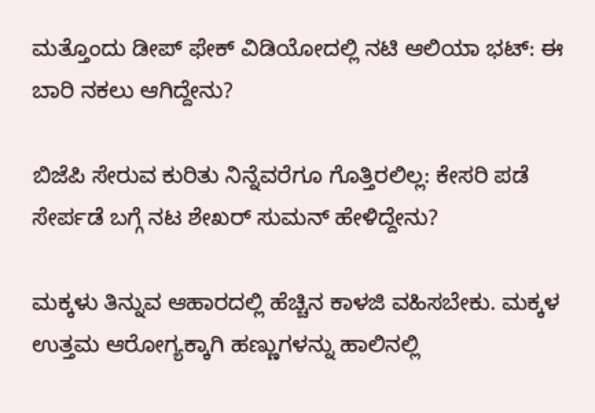ಮತ್ತೊಂದು ಡೀಪ್ ಫೇಕ್ ವಿಡಿಯೋದಲ್ಲಿ ನಟಿ ಆಲಿಯಾ ಭಟ್: ಈ ಬಾರಿ ನಕಲು ಆಗಿದ್ದೇನು?

ಬಿಜೆಪಿ ಸೇರುವ ಕುರಿತು ನಿನ್ನೆವರೆಗೂ ಗೊತ್ತಿರಲಿಲ್ಲ: ಕೇಸರಿ ಪಡೆ ಸೇರ್ಪಡೆ ಬಗ್ಗೆ ನಟ ಶೇಖರ್ ಸುಮನ್ ಹೇಳಿದ್ದೇನು?

ಮಕ್ಕಳು ತಿನ್ನುವ ಆಹಾರದಲ್ಲಿ ಹೆಚ್ಚಿನ ಕಾಳಜಿ ವಹಿಸಬೇಕು. ಮಕ್ಕಳ ಉತ್ತಮ ಆರೋಗ್ಯಕ್ಕಾಗಿ ಹಣ್ಣುಗಳನ್ನು ಹಾಲಿನಲ್ಲಿ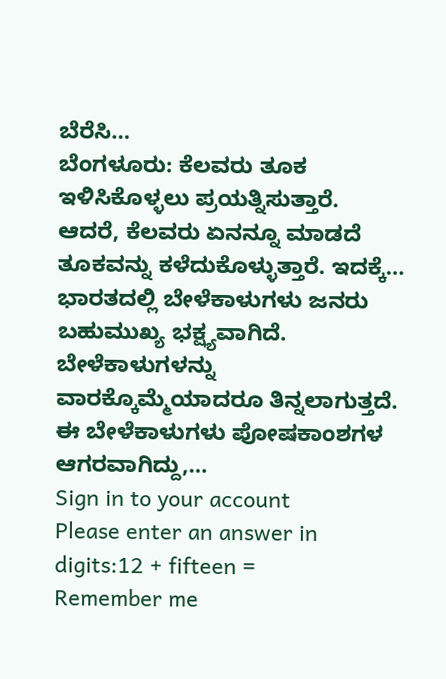ಬೆರೆಸಿ…
ಬೆಂಗಳೂರು: ಕೆಲವರು ತೂಕ ಇಳಿಸಿಕೊಳ್ಳಲು ಪ್ರಯತ್ನಿಸುತ್ತಾರೆ. ಆದರೆ, ಕೆಲವರು ಏನನ್ನೂ ಮಾಡದೆ ತೂಕವನ್ನು ಕಳೆದುಕೊಳ್ಳುತ್ತಾರೆ. ಇದಕ್ಕೆ…
ಭಾರತದಲ್ಲಿ ಬೇಳೆಕಾಳುಗಳು ಜನರು ಬಹುಮುಖ್ಯ ಭಕ್ಷ್ಯವಾಗಿದೆ. ಬೇಳೆಕಾಳುಗಳನ್ನು ವಾರಕ್ಕೊಮ್ಮೆಯಾದರೂ ತಿನ್ನಲಾಗುತ್ತದೆ. ಈ ಬೇಳೆಕಾಳುಗಳು ಪೋಷಕಾಂಶಗಳ ಆಗರವಾಗಿದ್ದು,…
Sign in to your account
Please enter an answer in digits:12 + fifteen =
Remember me